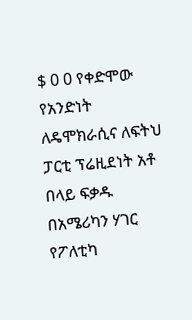$ 0 0 የቀድሞው የአንድነት ለዴሞክራሲና ለፍትህ ፓርቲ ፕሬዚደነት አቶ በላይ ፍቃዱ በአሜሪካን ሃገር የፖለቲካ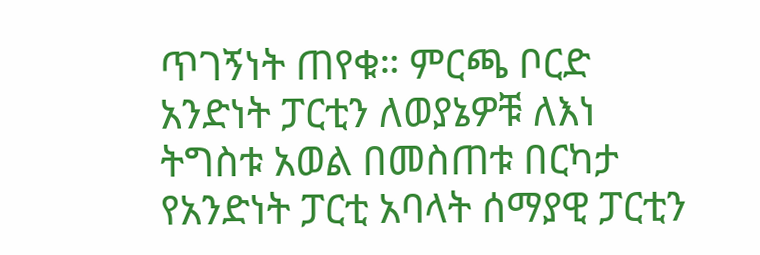ጥገኝነት ጠየቁ። ምርጫ ቦርድ አንድነት ፓርቲን ለወያኔዎቹ ለእነ ትግስቱ አወል በመስጠቱ በርካታ የአንድነት ፓርቲ አባላት ሰማያዊ ፓርቲን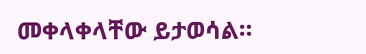መቀላቀላቸው ይታወሳል።